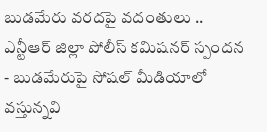బుడమేరు వరదపై వదంతులు .. ఎన్టీఆర్ జిల్లా పోలీస్ కమిషనర్ స్పందన
- బుడమేరుపై సోషల్ మీడియాలో వస్తున్నవి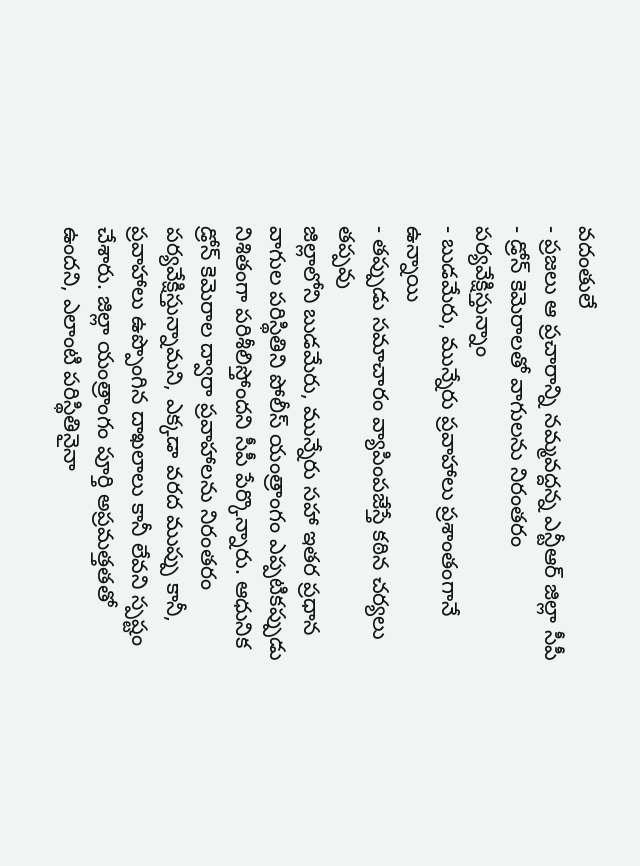వదంతులే
- ప్రజలు ఆ ప్రచారాన్ని నమ్మవద్దన్న ఎన్టీఆర్ జిల్లా సీపీ
- డ్రోన్ కెమెరాలతో వాగులను నిరంతరం పర్యవేక్షిస్తున్నాం
- బుడమేరు, మున్నేరు ప్రవాహాలు ప్రశాంతంగానే ఉన్నాయి
- తప్పుడు సమాచారం వ్యాపింపజేస్తే కఠిన చర్యలు తప్పవు
జిల్లాలోని బుడమేరు, మున్నేరు సహా ఇతర ప్రధాన వాగుల పరిస్థితిని పోలీస్ యంత్రాంగం ఎప్పటికప్పుడు నిశితంగా పరిశీలిస్తోందని సీపీ పేర్కొన్నారు. ఆధునిక డ్రోన్ కెమెరాల ద్వారా ప్రవాహాలను నిరంతరం పర్యవేక్షిస్తున్నామని, ఎక్కడా వరద ముప్పు కానీ, ప్రవాహాలు ఉప్పొంగిన దాఖలాలు కానీ లేవని స్పష్టం చేశారు. జిల్లా యంత్రాంగం పూర్తి అప్రమత్తతతో ఉందని, ఎలాంటి పరిస్థితినైనా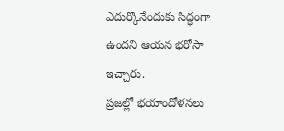ఎదుర్కొనేందుకు సిద్ధంగా ఉందని ఆయన భరోసా ఇచ్చారు.
ప్రజల్లో భయాందోళనలు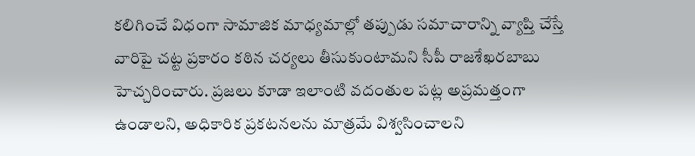కలిగించే విధంగా సామాజిక మాధ్యమాల్లో తప్పుడు సమాచారాన్ని వ్యాప్తి చేస్తే వారిపై చట్ట ప్రకారం కఠిన చర్యలు తీసుకుంటామని సీపీ రాజశేఖరబాబు హెచ్చరించారు. ప్రజలు కూడా ఇలాంటి వదంతుల పట్ల అప్రమత్తంగా ఉండాలని, అధికారిక ప్రకటనలను మాత్రమే విశ్వసించాలని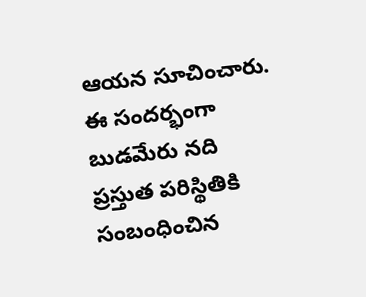ఆయన సూచించారు. ఈ సందర్భంగా బుడమేరు నది ప్రస్తుత పరిస్థితికి సంబంధించిన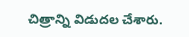చిత్రాన్ని విడుదల చేశారు.